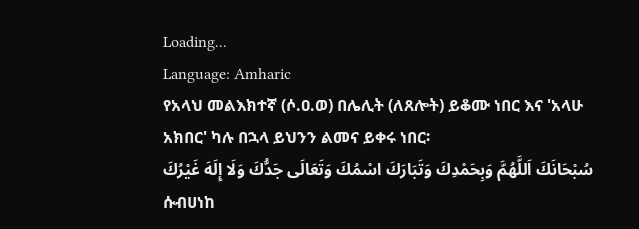Loading...
Language: Amharic
የአላህ መልእክተኛ (ሶ.ዐ.ወ) በሌሊት (ለጸሎት) ይቆሙ ነበር እና 'አላሁ አክበር' ካሉ በኋላ ይህንን ልመና ይቀሩ ነበር፡
سُبْحَانَكَ اَللَّهُمَّ وَبِحَمْدِكَ وَتَبَارَكَ اسْمُكَ وَتَعَالَى جَدُّكَ وَلَا إِلَهَ غَيْرُكَ
ሱብሀነከ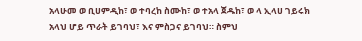አላሁመ ወ ቢሀምዲከ፣ ወ ተባረከ ስሙከ፣ ወ ተአላ ጀዱከ፣ ወ ላ ኢላሀ ገይሩክ
አላህ ሆይ ጥራት ይገባህ፣ እና ምስጋና ይገባህ። ስምህ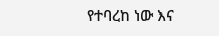የተባረከ ነው እና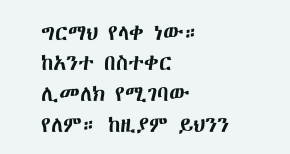ግርማህ የላቀ ነው። ከአንተ በስተቀር ሊመለክ የሚገባው የለም። ከዚያም ይህንን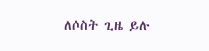ለሶስት ጊዜ ይሉ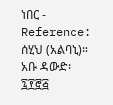ነበር -
Reference: ሰሂህ (አልባኒ)። አቡ ዳውድ፡ ፯፻፸፭